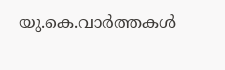യു.കെ.വാര്‍ത്തകള്‍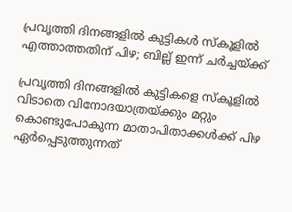പ്രവൃത്തി ദിനങ്ങളില്‍ കുട്ടികള്‍ സ്‌കൂളില്‍ എത്താത്തതിന് പിഴ; ബില്ല് ഇന്ന് ചര്‍ച്ചയ്ക്ക്

പ്രവൃത്തി ദിനങ്ങളില്‍ കുട്ടികളെ സ്‌കൂളില്‍ വിടാതെ വിനോദയാത്രയ്ക്കും മറ്റും കൊണ്ടുപോകുന്ന മാതാപിതാക്കള്‍ക്ക് പിഴ ഏര്‍പ്പെടുത്തുന്നത്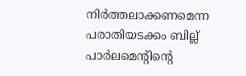നിര്‍ത്തലാക്കണമെന്ന പരാതിയടക്കം ബില്ല് പാര്‍ലമെന്റിന്റെ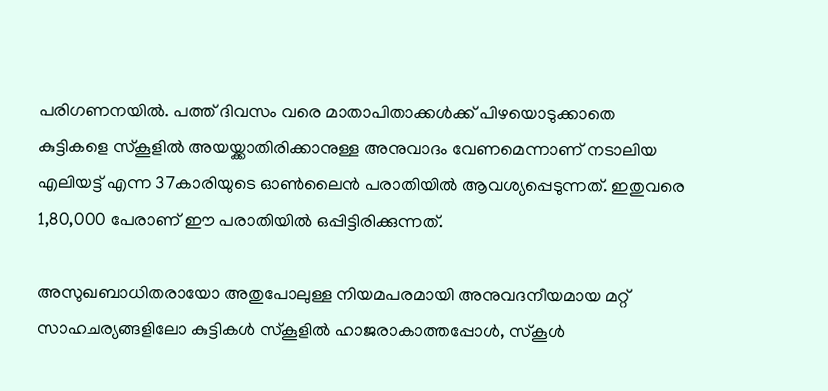പരിഗണനയില്‍. പത്ത് ദിവസം വരെ മാതാപിതാക്കള്‍ക്ക് പിഴയൊടുക്കാതെ കുട്ടികളെ സ്‌കൂളില്‍ അയയ്ക്കാതിരിക്കാനുള്ള അനുവാദം വേണമെന്നാണ് നടാലിയ എലിയട്ട് എന്ന 37കാരിയുടെ ഓണ്‍ലൈന്‍ പരാതിയില്‍ ആവശ്യപ്പെടുന്നത്. ഇതുവരെ 1,80,000 പേരാണ് ഈ പരാതിയില്‍ ഒപ്പിട്ടിരിക്കുന്നത്.

അസുഖബാധിതരായോ അതുപോലുള്ള നിയമപരമായി അനുവദനീയമായ മറ്റ് സാഹചര്യങ്ങളിലോ കുട്ടികള്‍ സ്‌കൂളില്‍ ഹാജരാകാത്തപ്പോള്‍, സ്‌കൂള്‍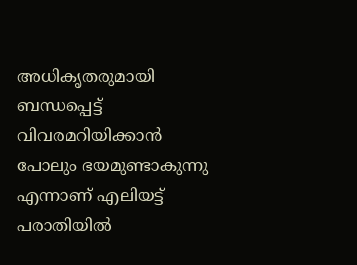അധികൃതരുമായി ബന്ധപ്പെട്ട് വിവരമറിയിക്കാന്‍ പോലും ഭയമുണ്ടാകുന്നു എന്നാണ് എലിയട്ട് പരാതിയില്‍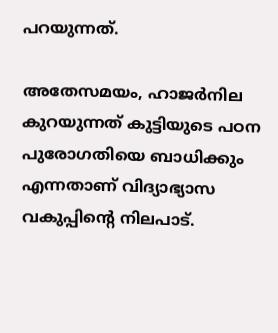പറയുന്നത്.

അതേസമയം, ഹാജര്‍നില കുറയുന്നത് കുട്ടിയുടെ പഠന പുരോഗതിയെ ബാധിക്കും എന്നതാണ് വിദ്യാഭ്യാസ വകുപ്പിന്റെ നിലപാട്.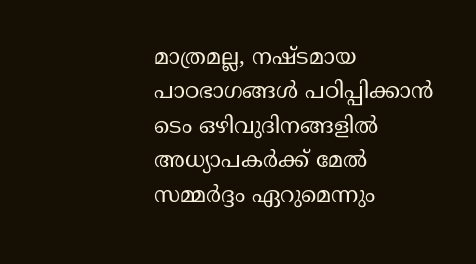മാത്രമല്ല, നഷ്ടമായ പാഠഭാഗങ്ങള്‍ പഠിപ്പിക്കാന്‍ ടെം ഒഴിവുദിനങ്ങളില്‍ അധ്യാപകര്‍ക്ക് മേല്‍ സമ്മര്‍ദ്ദം ഏറുമെന്നും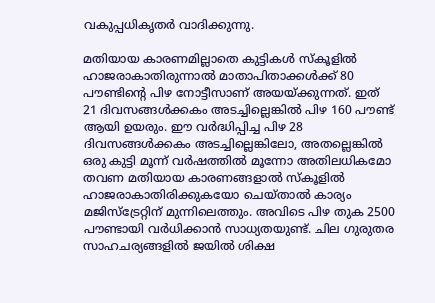വകുപ്പധികൃതര്‍ വാദിക്കുന്നു.

മതിയായ കാരണമില്ലാതെ കുട്ടികള്‍ സ്‌കൂളില്‍ ഹാജരാകാതിരുന്നാല്‍ മാതാപിതാക്കള്‍ക്ക് 80 പൗണ്ടിന്റെ പിഴ നോട്ടീസാണ് അയയ്ക്കുന്നത്. ഇത് 21 ദിവസങ്ങള്‍ക്കകം അടച്ചില്ലെങ്കില്‍ പിഴ 160 പൗണ്ട് ആയി ഉയരും. ഈ വര്‍ദ്ധിപ്പിച്ച പിഴ 28 ദിവസങ്ങള്‍ക്കകം അടച്ചില്ലെങ്കിലോ, അതല്ലെങ്കില്‍ ഒരു കുട്ടി മൂന്ന് വര്‍ഷത്തില്‍ മൂന്നോ അതിലധികമോ തവണ മതിയായ കാരണങ്ങളാല്‍ സ്‌കൂളില്‍ ഹാജരാകാതിരിക്കുകയോ ചെയ്താല്‍ കാര്യം മജിസ്‌ട്രേറ്റിന് മുന്നിലെത്തും. അവിടെ പിഴ തുക 2500 പൗണ്ടായി വര്‍ധിക്കാന്‍ സാധ്യതയുണ്ട്. ചില ഗുരുതര സാഹചര്യങ്ങളില്‍ ജയില്‍ ശിക്ഷ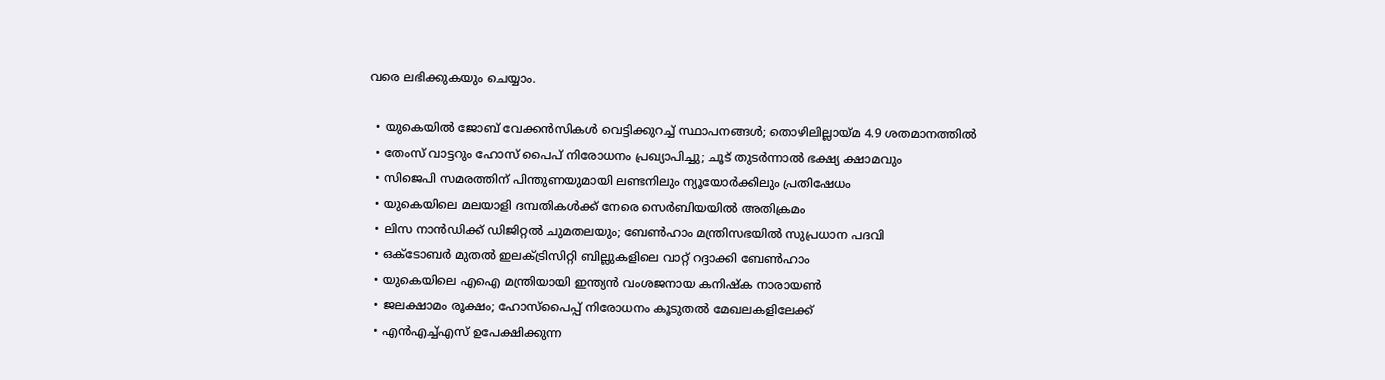വരെ ലഭിക്കുകയും ചെയ്യാം.

  • യുകെയില്‍ ജോബ് വേക്കന്‍സികള്‍ വെട്ടിക്കുറച്ച് സ്ഥാപനങ്ങള്‍; തൊഴിലില്ലായ്മ 4.9 ശതമാനത്തില്‍
  • തേംസ് വാട്ടറും ഹോസ് പൈപ് നിരോധനം പ്രഖ്യാപിച്ചു; ചൂട് തുടര്‍ന്നാല്‍ ഭക്ഷ്യ ക്ഷാമവും
  • സിജെപി സമരത്തിന് പിന്തുണയുമായി ലണ്ടനിലും ന്യൂയോര്‍ക്കിലും പ്രതിഷേധം
  • യുകെയിലെ മലയാളി ദമ്പതികള്‍ക്ക് നേരെ സെര്‍ബിയയില്‍ അതിക്രമം
  • ലിസ നാന്‍ഡിക്ക് ഡിജിറ്റല്‍ ചുമതലയും; ബേണ്‍ഹാം മന്ത്രിസഭയില്‍ സുപ്രധാന പദവി
  • ഒക്ടോബര്‍ മുതല്‍ ഇലക്ട്രിസിറ്റി ബില്ലുകളിലെ വാറ്റ് റദ്ദാക്കി ബേണ്‍ഹാം
  • യുകെയിലെ എഐ മന്ത്രിയായി ഇന്ത്യന്‍ വംശജനായ കനിഷ്‌ക നാരായണ്‍
  • ജലക്ഷാമം രൂക്ഷം; ഹോസ്‌പൈപ്പ് നിരോധനം കൂടുതല്‍ മേഖലകളിലേക്ക്
  • എന്‍എച്ച്എസ് ഉപേക്ഷിക്കുന്ന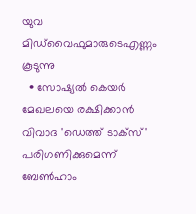യുവ മിഡ്‌വൈഫുമാരുടെഎണ്ണം കൂടുന്നു
  • സോഷ്യല്‍ കെയര്‍ മേഖലയെ രക്ഷിക്കാന്‍ വിവാദ 'ഡെത്ത് ടാക്‌സ്' പരിഗണിക്കുമെന്ന് ബേണ്‍ഹാം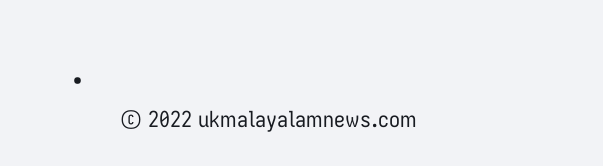•
        © 2022 ukmalayalamnews.com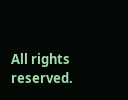All rights reserved.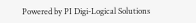Powered by PI Digi-Logical Solutions